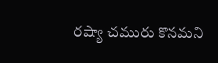రష్యా చమురు కొనమని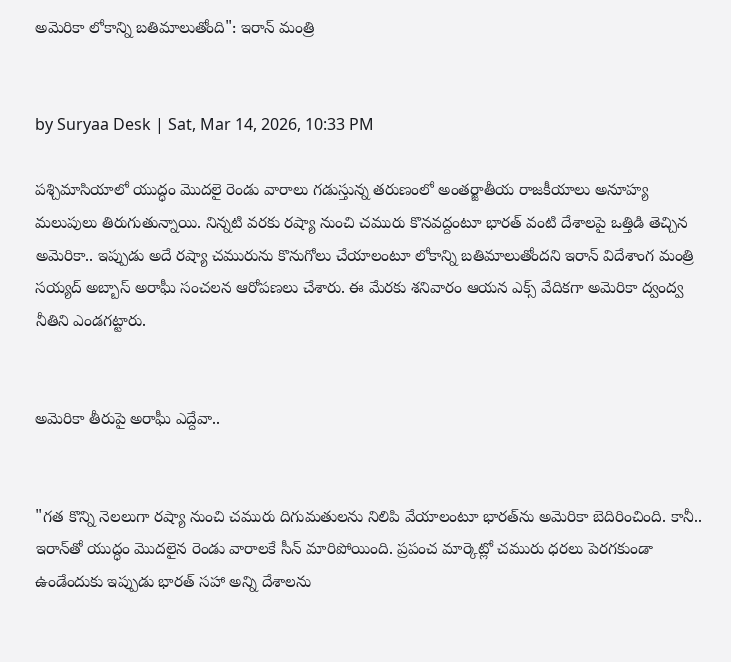అమెరికా లోకాన్ని బతిమాలుతోంది": ఇరాన్ మంత్రి


by Suryaa Desk | Sat, Mar 14, 2026, 10:33 PM

పశ్చిమాసియాలో యుద్ధం మొదలై రెండు వారాలు గడుస్తున్న తరుణంలో అంతర్జాతీయ రాజకీయాలు అనూహ్య మలుపులు తిరుగుతున్నాయి. నిన్నటి వరకు రష్యా నుంచి చమురు కొనవద్దంటూ భారత్ వంటి దేశాలపై ఒత్తిడి తెచ్చిన అమెరికా.. ఇప్పుడు అదే రష్యా చమురును కొనుగోలు చేయాలంటూ లోకాన్ని బతిమాలుతోందని ఇరాన్ విదేశాంగ మంత్రి సయ్యద్ అబ్బాస్ అరాఘీ సంచలన ఆరోపణలు చేశారు. ఈ మేరకు శనివారం ఆయన ఎక్స్ వేదికగా అమెరికా ద్వంద్వ నీతిని ఎండగట్టారు.


అమెరికా తీరుపై అరాఘీ ఎద్దేవా..


"గత కొన్ని నెలలుగా రష్యా నుంచి చమురు దిగుమతులను నిలిపి వేయాలంటూ భారత్‌ను అమెరికా బెదిరించింది. కానీ.. ఇరాన్‌తో యుద్ధం మొదలైన రెండు వారాలకే సీన్ మారిపోయింది. ప్రపంచ మార్కెట్లో చమురు ధరలు పెరగకుండా ఉండేందుకు ఇప్పుడు భారత్ సహా అన్ని దేశాలను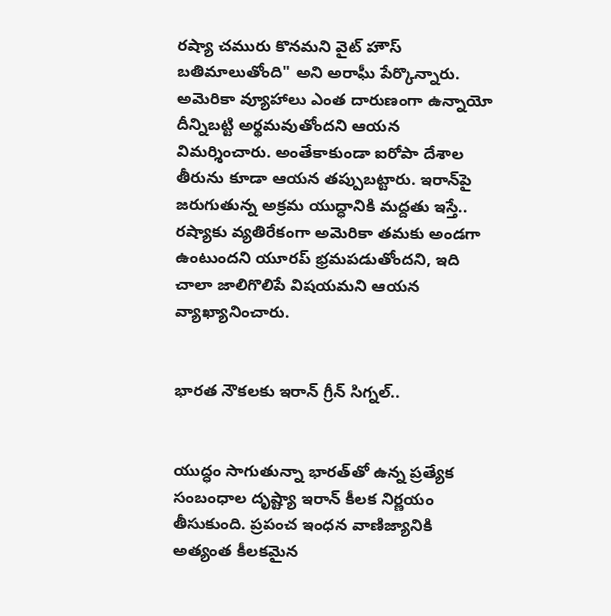రష్యా చమురు కొనమని వైట్ హౌస్ బతిమాలుతోంది" అని అరాఘీ పేర్కొన్నారు. అమెరికా వ్యూహాలు ఎంత దారుణంగా ఉన్నాయో దీన్నిబట్టి అర్థమవుతోందని ఆయన విమర్శించారు. అంతేకాకుండా ఐరోపా దేశాల తీరును కూడా ఆయన తప్పుబట్టారు. ఇరాన్‌పై జరుగుతున్న అక్రమ యుద్ధానికి మద్దతు ఇస్తే.. రష్యాకు వ్యతిరేకంగా అమెరికా తమకు అండగా ఉంటుందని యూరప్ భ్రమపడుతోందని, ఇది చాలా జాలిగొలిపే విషయమని ఆయన వ్యాఖ్యానించారు.


భారత నౌకలకు ఇరాన్ గ్రీన్ సిగ్నల్..


యుద్ధం సాగుతున్నా భారత్‌తో ఉన్న ప్రత్యేక సంబంధాల దృష్ట్యా ఇరాన్ కీలక నిర్ణయం తీసుకుంది. ప్రపంచ ఇంధన వాణిజ్యానికి అత్యంత కీలకమైన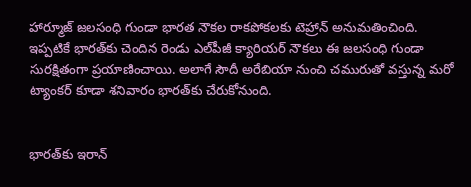హార్మూజ్ జలసంధి గుండా భారత నౌకల రాకపోకలకు టెహ్రాన్ అనుమతించింది. ఇప్పటికే భారత్‌కు చెందిన రెండు ఎల్‌పీజీ క్యారియర్ నౌకలు ఈ జలసంధి గుండా సురక్షితంగా ప్రయాణించాయి. అలాగే సౌదీ అరేబియా నుంచి చమురుతో వస్తున్న మరో ట్యాంకర్ కూడా శనివారం భారత్‌కు చేరుకోనుంది.


భారత్‌కు ఇరాన్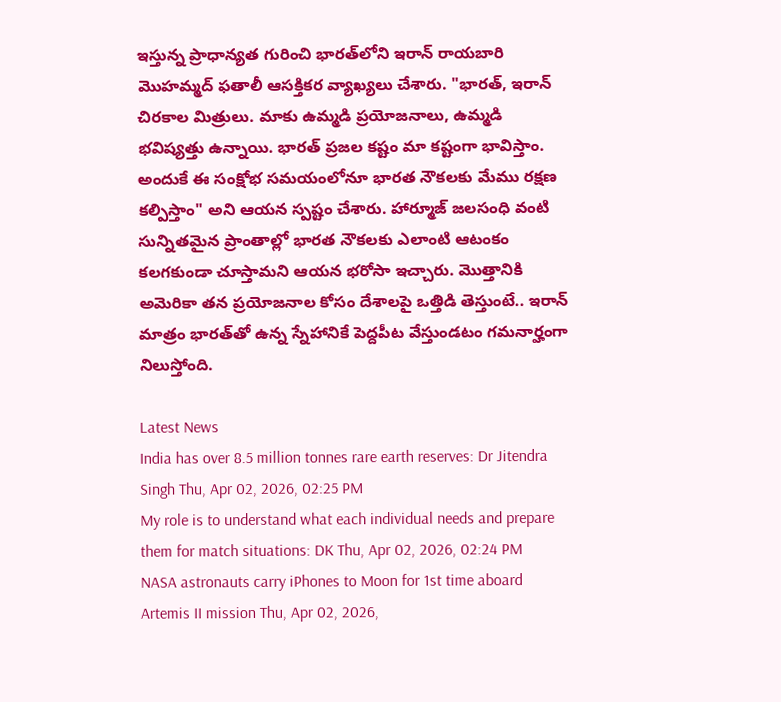ఇస్తున్న ప్రాధాన్యత గురించి భారత్‌లోని ఇరాన్ రాయబారి మొహమ్మద్ ఫతాలీ ఆసక్తికర వ్యాఖ్యలు చేశారు. "భారత్, ఇరాన్ చిరకాల మిత్రులు. మాకు ఉమ్మడి ప్రయోజనాలు, ఉమ్మడి భవిష్యత్తు ఉన్నాయి. భారత్ ప్రజల కష్టం మా కష్టంగా భావిస్తాం. అందుకే ఈ సంక్షోభ సమయంలోనూ భారత నౌకలకు మేము రక్షణ కల్పిస్తాం" అని ఆయన స్పష్టం చేశారు. హార్మూజ్ జలసంధి వంటి సున్నితమైన ప్రాంతాల్లో భారత నౌకలకు ఎలాంటి ఆటంకం కలగకుండా చూస్తామని ఆయన భరోసా ఇచ్చారు. మొత్తానికి అమెరికా తన ప్రయోజనాల కోసం దేశాలపై ఒత్తిడి తెస్తుంటే.. ఇరాన్ మాత్రం భారత్‌తో ఉన్న స్నేహానికే పెద్దపీట వేస్తుండటం గమనార్హంగా నిలుస్తోంది.

Latest News
India has over 8.5 million tonnes rare earth reserves: Dr Jitendra Singh Thu, Apr 02, 2026, 02:25 PM
My role is to understand what each individual needs and prepare them for match situations: DK Thu, Apr 02, 2026, 02:24 PM
NASA astronauts carry iPhones to Moon for 1st time aboard Artemis II mission Thu, Apr 02, 2026,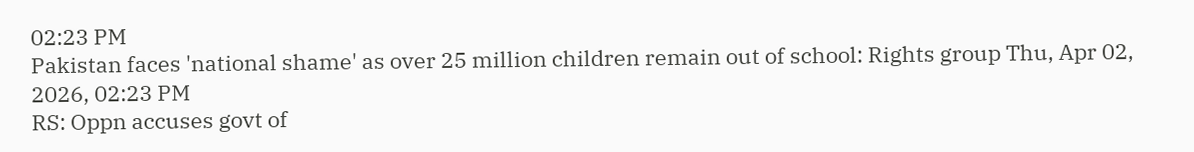02:23 PM
Pakistan faces 'national shame' as over 25 million children remain out of school: Rights group Thu, Apr 02, 2026, 02:23 PM
RS: Oppn accuses govt of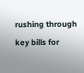rushing through key bills for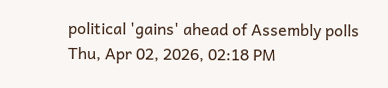political 'gains' ahead of Assembly polls Thu, Apr 02, 2026, 02:18 PM